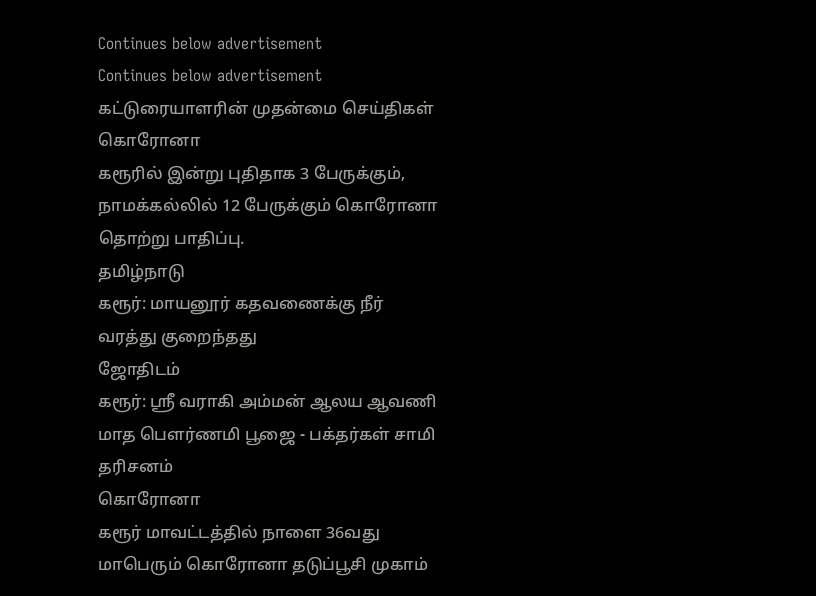Continues below advertisement
Continues below advertisement
கட்டுரையாளரின் முதன்மை செய்திகள்
கொரோனா
கரூரில் இன்று புதிதாக 3 பேருக்கும், நாமக்கல்லில் 12 பேருக்கும் கொரோனா தொற்று பாதிப்பு.
தமிழ்நாடு
கரூர்: மாயனூர் கதவணைக்கு நீர் வரத்து குறைந்தது
ஜோதிடம்
கரூர்: ஸ்ரீ வராகி அம்மன் ஆலய ஆவணி மாத பௌர்ணமி பூஜை - பக்தர்கள் சாமி தரிசனம்
கொரோனா
கரூர் மாவட்டத்தில் நாளை 36வது மாபெரும் கொரோனா தடுப்பூசி முகாம்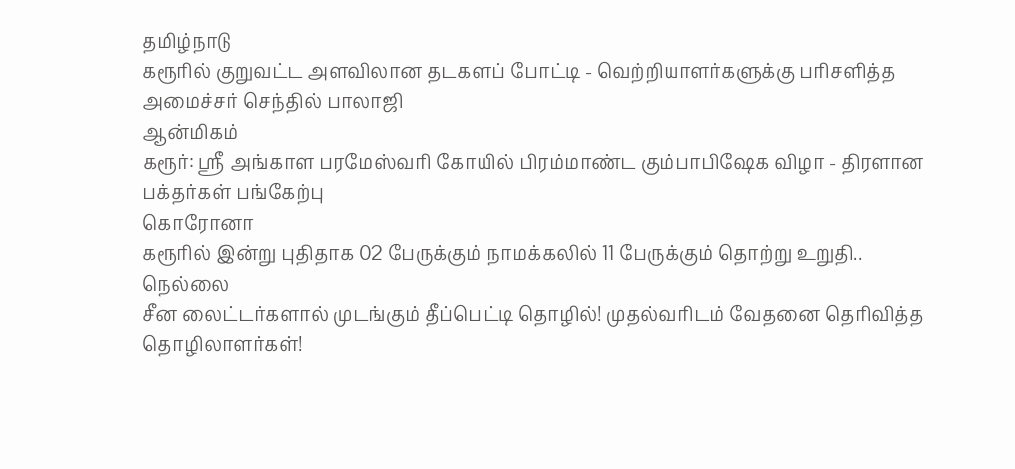தமிழ்நாடு
கரூரில் குறுவட்ட அளவிலான தடகளப் போட்டி - வெற்றியாளர்களுக்கு பரிசளித்த அமைச்சர் செந்தில் பாலாஜி
ஆன்மிகம்
கரூர்: ஸ்ரீ அங்காள பரமேஸ்வரி கோயில் பிரம்மாண்ட கும்பாபிஷேக விழா - திரளான பக்தர்கள் பங்கேற்பு
கொரோனா
கரூரில் இன்று புதிதாக 02 பேருக்கும் நாமக்கலில் 11 பேருக்கும் தொற்று உறுதி..
நெல்லை
சீன லைட்டர்களால் முடங்கும் தீப்பெட்டி தொழில்! முதல்வரிடம் வேதனை தெரிவித்த தொழிலாளர்கள்!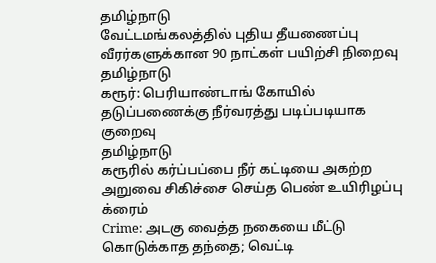தமிழ்நாடு
வேட்டமங்கலத்தில் புதிய தீயணைப்பு வீரர்களுக்கான 90 நாட்கள் பயிற்சி நிறைவு
தமிழ்நாடு
கரூர்: பெரியாண்டாங் கோயில் தடுப்பணைக்கு நீர்வரத்து படிப்படியாக குறைவு
தமிழ்நாடு
கரூரில் கர்ப்பப்பை நீர் கட்டியை அகற்ற அறுவை சிகிச்சை செய்த பெண் உயிரிழப்பு
க்ரைம்
Crime: அடகு வைத்த நகையை மீட்டு கொடுக்காத தந்தை; வெட்டி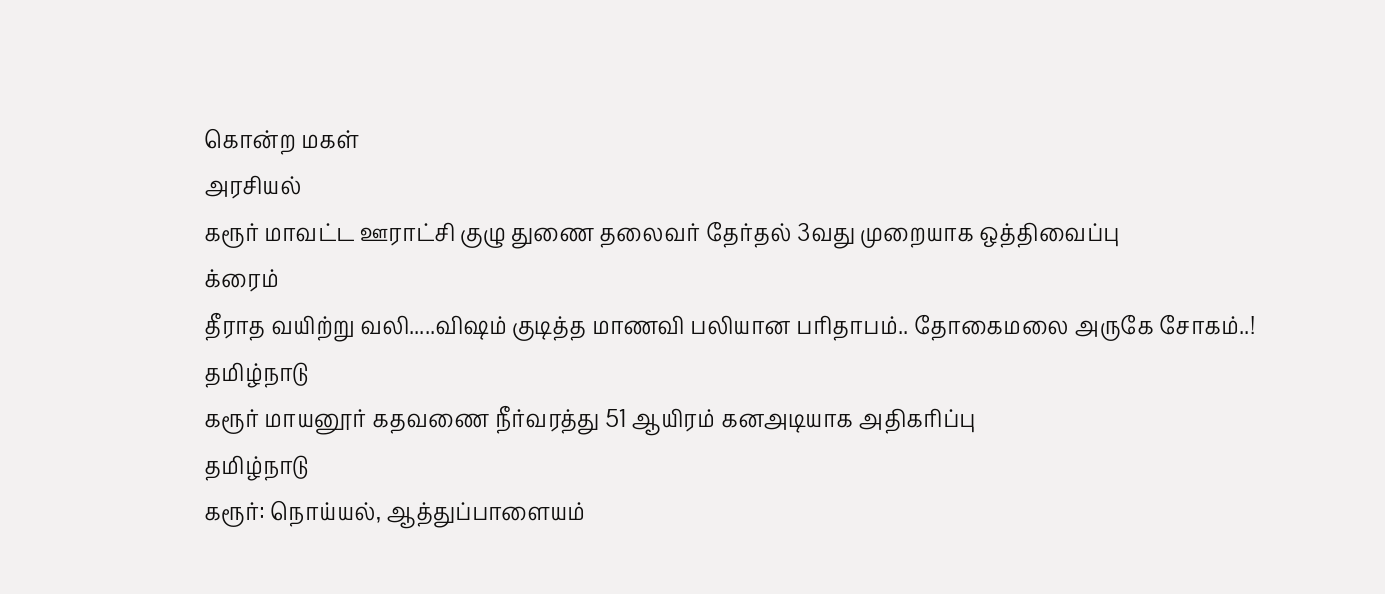கொன்ற மகள்
அரசியல்
கரூர் மாவட்ட ஊராட்சி குழு துணை தலைவர் தேர்தல் 3வது முறையாக ஒத்திவைப்பு
க்ரைம்
தீராத வயிற்று வலி.....விஷம் குடித்த மாணவி பலியான பரிதாபம்.. தோகைமலை அருகே சோகம்..!
தமிழ்நாடு
கரூர் மாயனூர் கதவணை நீர்வரத்து 51 ஆயிரம் கனஅடியாக அதிகரிப்பு
தமிழ்நாடு
கரூர்: நொய்யல், ஆத்துப்பாளையம்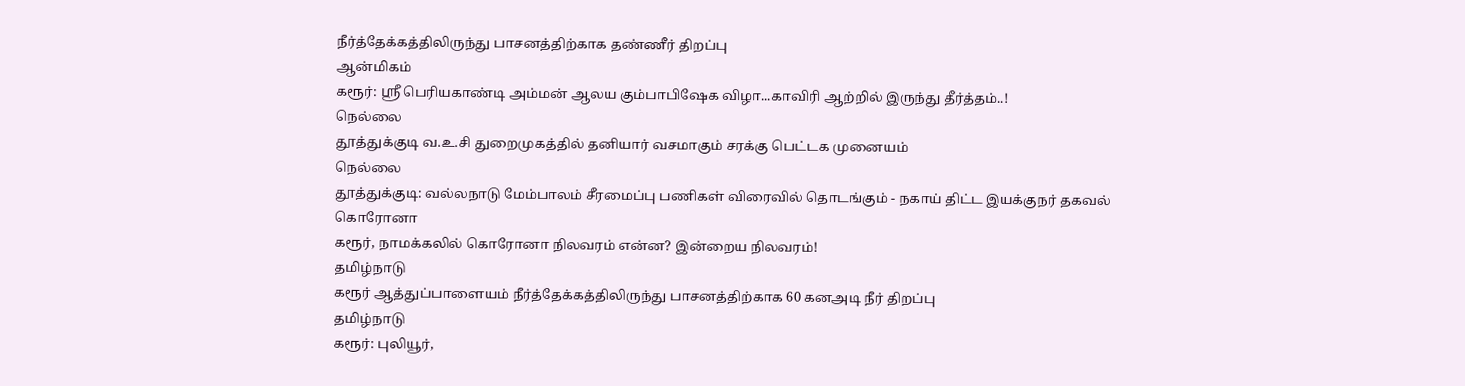நீர்த்தேக்கத்திலிருந்து பாசனத்திற்காக தண்ணீர் திறப்பு
ஆன்மிகம்
கரூர்: ஸ்ரீ பெரியகாண்டி அம்மன் ஆலய கும்பாபிஷேக விழா...காவிரி ஆற்றில் இருந்து தீர்த்தம்..!
நெல்லை
தூத்துக்குடி வ.உ.சி துறைமுகத்தில் தனியார் வசமாகும் சரக்கு பெட்டக முனையம்
நெல்லை
தூத்துக்குடி: வல்லநாடு மேம்பாலம் சீரமைப்பு பணிகள் விரைவில் தொடங்கும் - நகாய் திட்ட இயக்குநர் தகவல்
கொரோனா
கரூர், நாமக்கலில் கொரோனா நிலவரம் என்ன? இன்றைய நிலவரம்!
தமிழ்நாடு
கரூர் ஆத்துப்பாளையம் நீர்த்தேக்கத்திலிருந்து பாசனத்திற்காக 60 கனஅடி நீர் திறப்பு
தமிழ்நாடு
கரூர்: புலியூர்,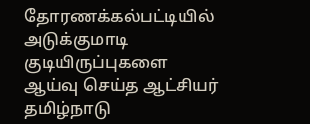தோரணக்கல்பட்டியில் அடுக்குமாடி குடியிருப்புகளை ஆய்வு செய்த ஆட்சியர்
தமிழ்நாடு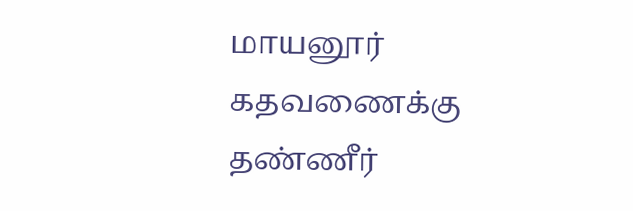மாயனூர் கதவணைக்கு தண்ணீர்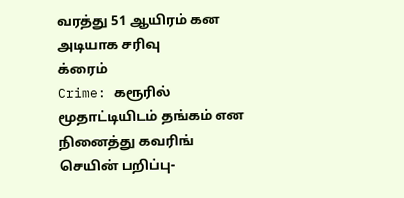வரத்து 51 ஆயிரம் கன அடியாக சரிவு
க்ரைம்
Crime: கரூரில் மூதாட்டியிடம் தங்கம் என நினைத்து கவரிங் செயின் பறிப்பு-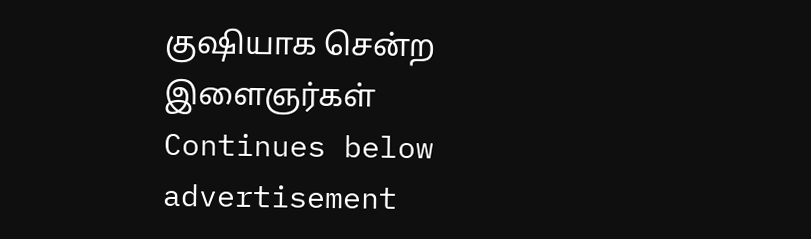குஷியாக சென்ற இளைஞர்கள்
Continues below advertisement